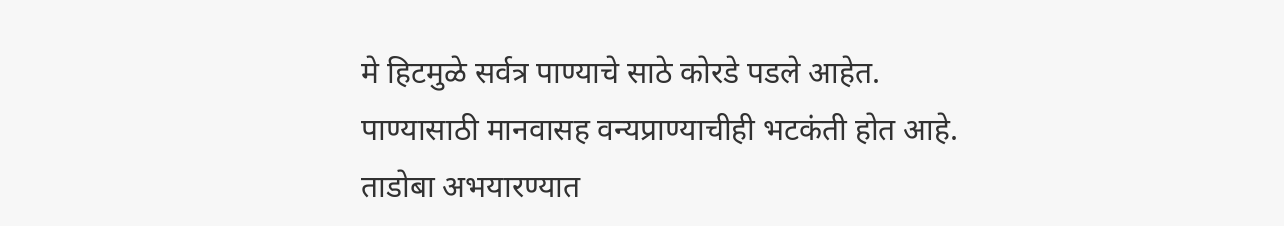मे हिटमुळे सर्वत्र पाण्याचे साठे कोरडे पडले आहेत. पाण्यासाठी मानवासह वन्यप्राण्याचीही भटकंती होत आहे. ताडोबा अभयारण्यात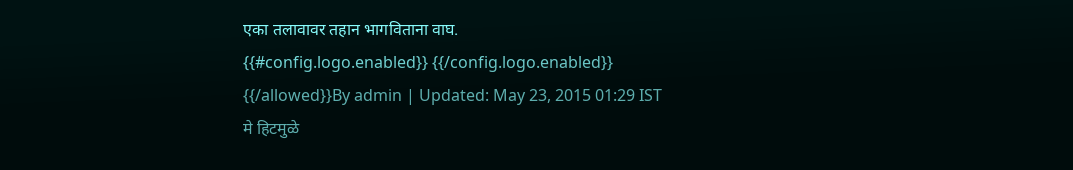एका तलावावर तहान भागविताना वाघ.
{{#config.logo.enabled}} {{/config.logo.enabled}}
{{/allowed}}By admin | Updated: May 23, 2015 01:29 IST
मे हिटमुळे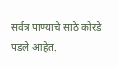सर्वत्र पाण्याचे साठे कोरडे पडले आहेत.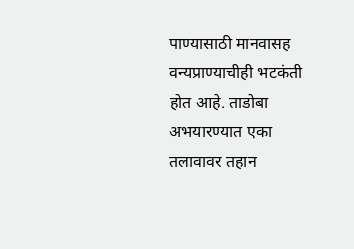पाण्यासाठी मानवासह वन्यप्राण्याचीही भटकंती होत आहे. ताडोबा अभयारण्यात एका तलावावर तहान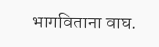भागविताना वाघ.